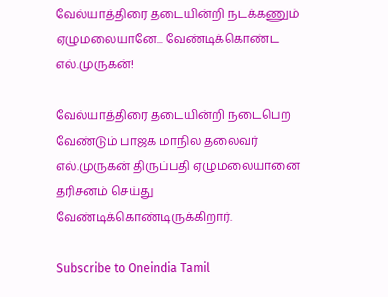வேல்யாத்திரை தடையின்றி நடக்கணும் ஏழுமலையானே... வேண்டிக்கொண்ட எல்.முருகன்!

வேல்யாத்திரை தடையின்றி நடைபெற வேண்டும் பாஜக மாநில தலைவர் எல்.முருகன் திருப்பதி ஏழுமலையானை தரிசனம் செய்து வேண்டிக்கொண்டிருக்கிறார்.

Subscribe to Oneindia Tamil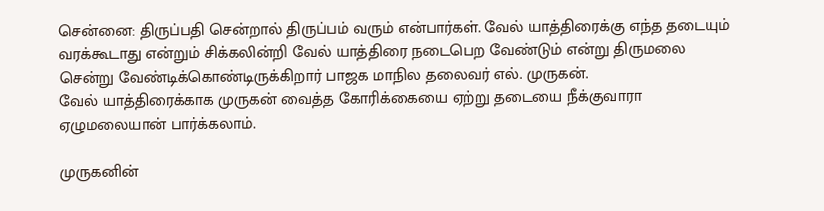சென்னை: திருப்பதி சென்றால் திருப்பம் வரும் என்பார்கள். வேல் யாத்திரைக்கு எந்த தடையும் வரக்கூடாது என்றும் சிக்கலின்றி வேல் யாத்திரை நடைபெற வேண்டும் என்று திருமலை சென்று வேண்டிக்கொண்டிருக்கிறார் பாஜக மாநில தலைவர் எல். முருகன்.
வேல் யாத்திரைக்காக முருகன் வைத்த கோரிக்கையை ஏற்று தடையை நீக்குவாரா ஏழுமலையான் பார்க்கலாம்.

முருகனின்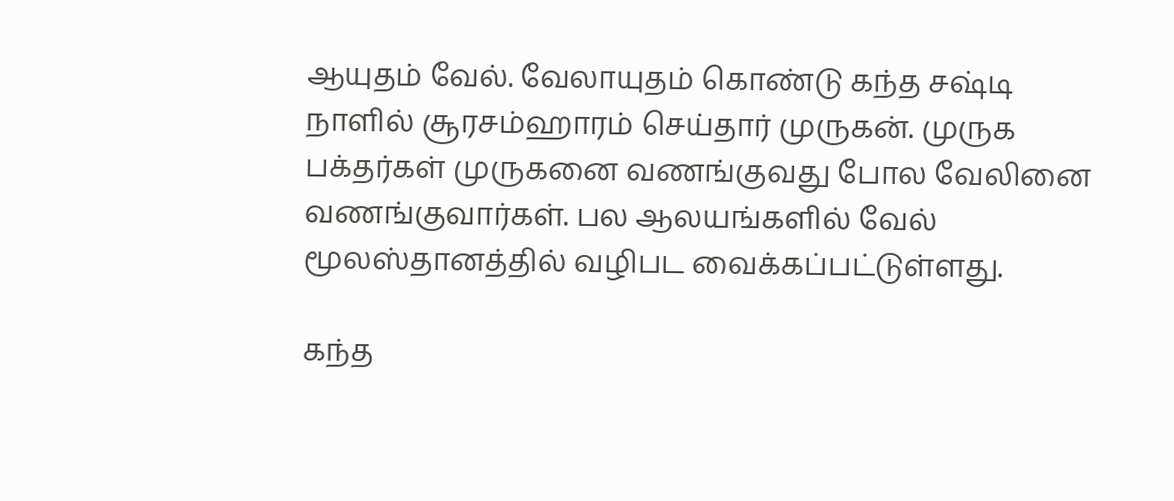ஆயுதம் வேல். வேலாயுதம் கொண்டு கந்த சஷ்டி நாளில் சூரசம்ஹாரம் செய்தார் முருகன். முருக பக்தர்கள் முருகனை வணங்குவது போல வேலினை வணங்குவார்கள். பல ஆலயங்களில் வேல் மூலஸ்தானத்தில் வழிபட வைக்கப்பட்டுள்ளது.

கந்த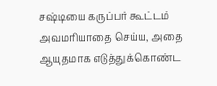சஷ்டியை கருப்பர் கூட்டம் அவமரியாதை செய்ய, அதை ஆயுதமாக எடுத்துக்கொண்ட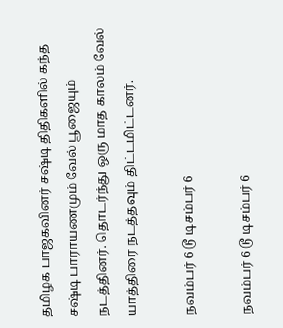தமிழக பாஜகவினர் சஷ்டி திதிகளில் கந்த சஷ்டி பாராயணமும் வேல் பூஜையும் நடத்தினர். தொடர்ந்து ஒரு மாத காலம் வேல் யாத்திரை நடத்தவும் திட்டமிட்டனர்.

நவம்பர் 6 டூ டிசம்பர் 6

நவம்பர் 6 டூ டிசம்பர் 6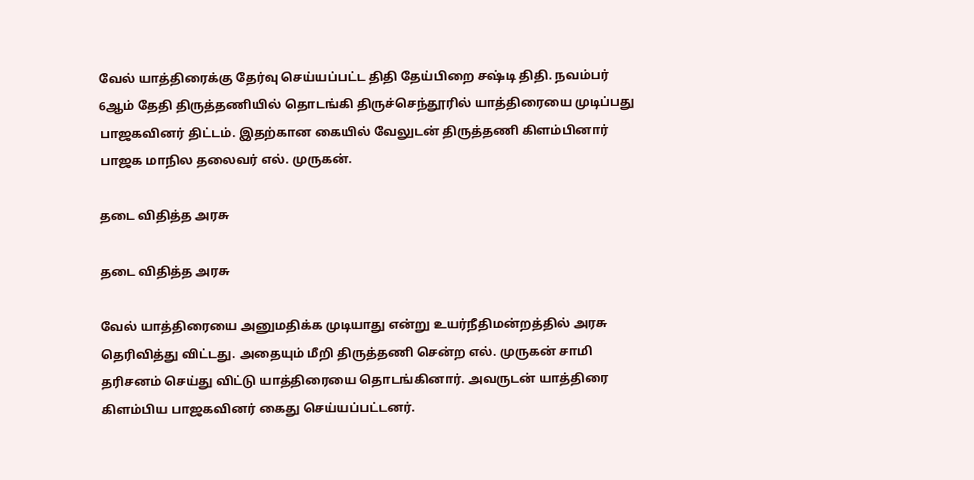வேல் யாத்திரைக்கு தேர்வு செய்யப்பட்ட திதி தேய்பிறை சஷ்டி திதி. நவம்பர் 6ஆம் தேதி திருத்தணியில் தொடங்கி திருச்செந்தூரில் யாத்திரையை முடிப்பது பாஜகவினர் திட்டம். இதற்கான கையில் வேலுடன் திருத்தணி கிளம்பினார் பாஜக மாநில தலைவர் எல். முருகன்.

தடை விதித்த அரசு

தடை விதித்த அரசு

வேல் யாத்திரையை அனுமதிக்க முடியாது என்று உயர்நீதிமன்றத்தில் அரசு தெரிவித்து விட்டது. அதையும் மீறி திருத்தணி சென்ற எல். முருகன் சாமி தரிசனம் செய்து விட்டு யாத்திரையை தொடங்கினார். அவருடன் யாத்திரை கிளம்பிய பாஜகவினர் கைது செய்யப்பட்டனர்.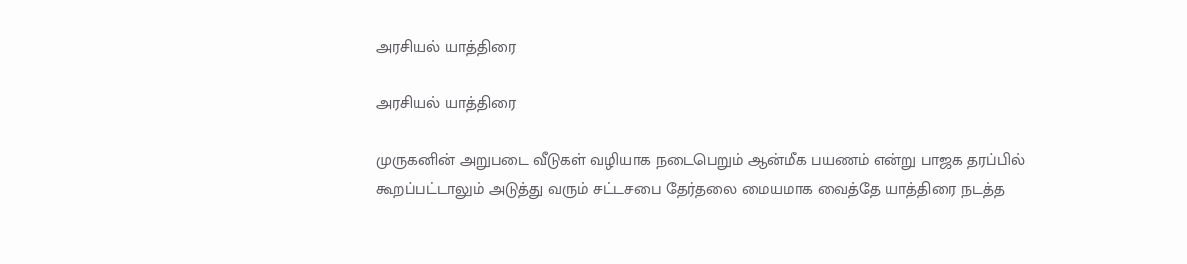அரசியல் யாத்திரை

அரசியல் யாத்திரை

முருகனின் அறுபடை வீடுகள் வழியாக நடைபெறும் ஆன்மீக பயணம் என்று பாஜக தரப்பில் கூறப்பட்டாலும் அடுத்து வரும் சட்டசபை தேர்தலை மையமாக வைத்தே யாத்திரை நடத்த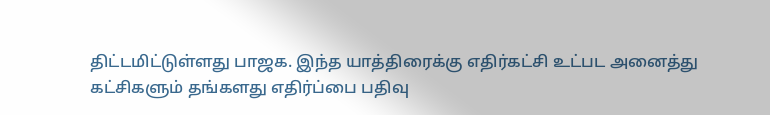திட்டமிட்டுள்ளது பாஜக. இந்த யாத்திரைக்கு எதிர்கட்சி உட்பட அனைத்து கட்சிகளும் தங்களது எதிர்ப்பை பதிவு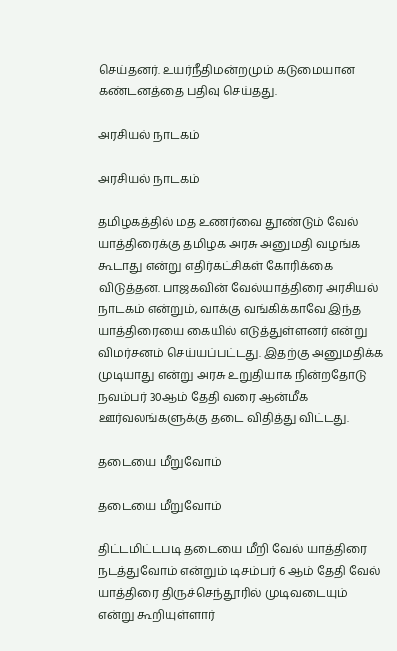செய்தனர். உயர்நீதிமன்றமும் கடுமையான கண்டனத்தை பதிவு செய்தது.

அரசியல் நாடகம்

அரசியல் நாடகம்

தமிழகத்தில் மத உணர்வை தூண்டும் வேல் யாத்திரைக்கு தமிழக அரசு அனுமதி வழங்க கூடாது என்று எதிர்கட்சிகள் கோரிக்கை விடுத்தன. பாஜகவின் வேல்யாத்திரை அரசியல் நாடகம் என்றும், வாக்கு வங்கிக்காவே இந்த யாத்திரையை கையில் எடுத்துள்ளனர் என்று விமர்சனம் செய்யப்பட்டது. இதற்கு அனுமதிக்க முடியாது என்று அரசு உறுதியாக நின்றதோடு நவம்பர் 30ஆம் தேதி வரை ஆன்மீக ஊர்வலங்களுக்கு தடை விதித்து விட்டது.

தடையை மீறுவோம்

தடையை மீறுவோம்

திட்டமிட்டபடி தடையை மீறி வேல் யாத்திரை நடத்துவோம் என்றும் டிசம்பர் 6 ஆம் தேதி வேல் யாத்திரை திருச்செந்தூரில் முடிவடையும் என்று கூறியுள்ளார்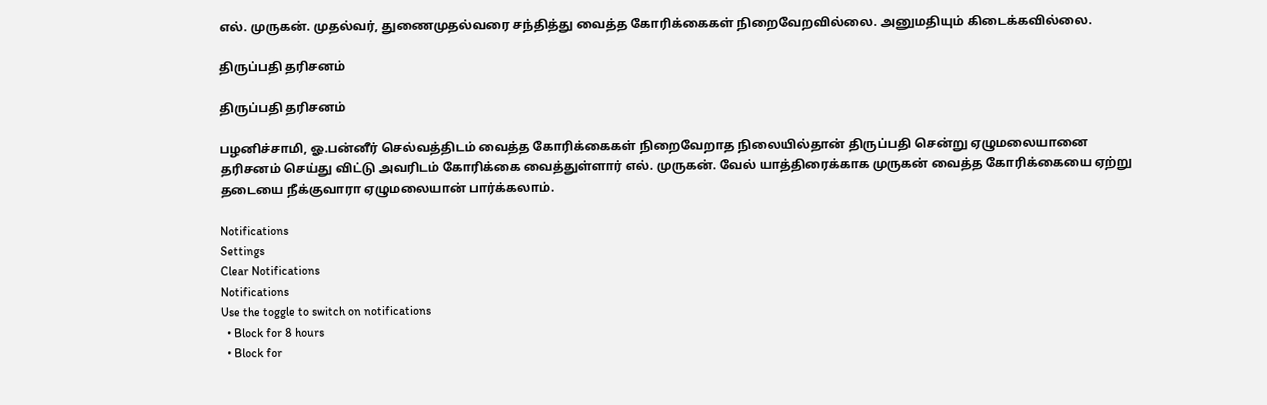எல். முருகன். முதல்வர், துணைமுதல்வரை சந்தித்து வைத்த கோரிக்கைகள் நிறைவேறவில்லை. அனுமதியும் கிடைக்கவில்லை.

திருப்பதி தரிசனம்

திருப்பதி தரிசனம்

பழனிச்சாமி, ஓ.பன்னீர் செல்வத்திடம் வைத்த கோரிக்கைகள் நிறைவேறாத நிலையில்தான் திருப்பதி சென்று ஏழுமலையானை தரிசனம் செய்து விட்டு அவரிடம் கோரிக்கை வைத்துள்ளார் எல். முருகன். வேல் யாத்திரைக்காக முருகன் வைத்த கோரிக்கையை ஏற்று தடையை நீக்குவாரா ஏழுமலையான் பார்க்கலாம்.

Notifications
Settings
Clear Notifications
Notifications
Use the toggle to switch on notifications
  • Block for 8 hours
  • Block for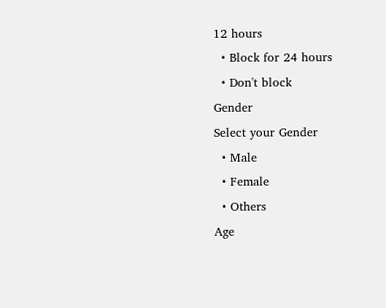12 hours
  • Block for 24 hours
  • Don't block
Gender
Select your Gender
  • Male
  • Female
  • Others
Age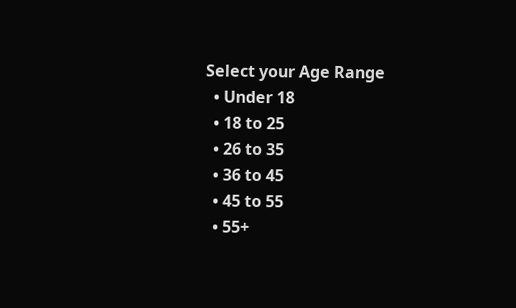Select your Age Range
  • Under 18
  • 18 to 25
  • 26 to 35
  • 36 to 45
  • 45 to 55
  • 55+